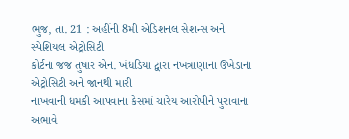ભુજ, તા. 21 : અહીંની 8મી એડિશનલ સેશન્સ અને સ્પેશિયલ એટ્રોસિટી
કોર્ટના જજ તુષાર એન. ખંધડિયા દ્વારા નખત્રાણાના ઉખેડાના એટ્રોસિટી અને જાનથી મારી
નાખવાની ધમકી આપવાના કેસમાં ચારેય આરોપીને પુરાવાના અભાવે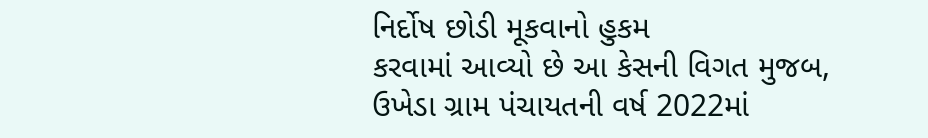નિર્દોષ છોડી મૂકવાનો હુકમ
કરવામાં આવ્યો છે આ કેસની વિગત મુજબ, ઉખેડા ગ્રામ પંચાયતની વર્ષ 2022માં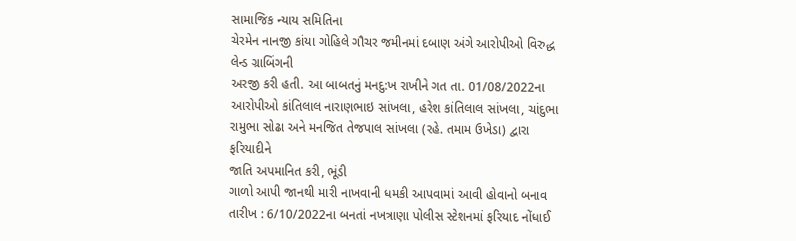સામાજિક ન્યાય સમિતિના
ચેરમેન નાનજી કાંયા ગોહિલે ગૌચર જમીનમાં દબાણ અંગે આરોપીઓ વિરુદ્ધ લેન્ડ ગ્રાબિંગની
અરજી કરી હતી. આ બાબતનું મનદુ:ખ રાખીને ગત તા. 01/08/2022ના આરોપીઓ કાંતિલાલ નારાણભાઇ સાંખલા, હરેશ કાંતિલાલ સાંખલા, ચાંદુભા રામુભા સોઢા અને મનજિત તેજપાલ સાંખલા (રહે. તમામ ઉખેડા) દ્વારા ફરિયાદીને
જાતિ અપમાનિત કરી, ભૂંડી
ગાળો આપી જાનથી મારી નાખવાની ધમકી આપવામાં આવી હોવાનો બનાવ તારીખ : 6/10/2022ના બનતાં નખત્રાણા પોલીસ સ્ટેશનમાં ફરિયાદ નોંધાઈ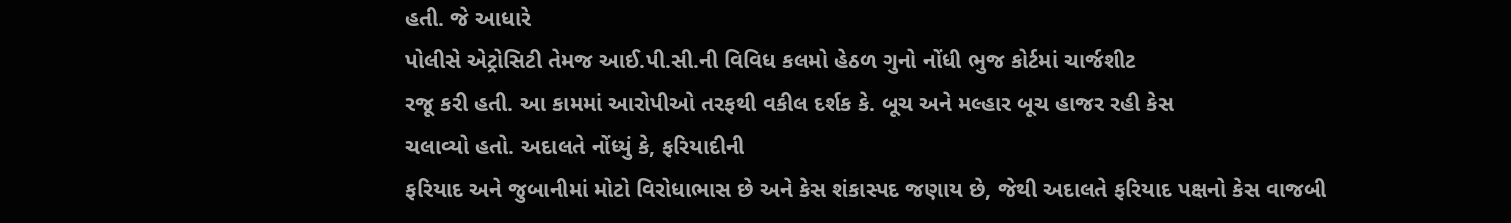હતી. જે આધારે
પોલીસે એટ્રોસિટી તેમજ આઈ.પી.સી.ની વિવિધ કલમો હેઠળ ગુનો નોંધી ભુજ કોર્ટમાં ચાર્જશીટ
રજૂ કરી હતી. આ કામમાં આરોપીઓ તરફથી વકીલ દર્શક કે. બૂચ અને મલ્હાર બૂચ હાજર રહી કેસ
ચલાવ્યો હતો. અદાલતે નોંધ્યું કે, ફરિયાદીની
ફરિયાદ અને જુબાનીમાં મોટો વિરોધાભાસ છે અને કેસ શંકાસ્પદ જણાય છે, જેથી અદાલતે ફરિયાદ પક્ષનો કેસ વાજબી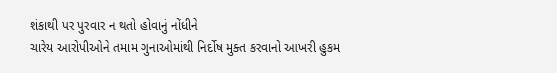શંકાથી પર પુરવાર ન થતો હોવાનું નોંધીને
ચારેય આરોપીઓને તમામ ગુનાઓમાંથી નિર્દોષ મુક્ત કરવાનો આખરી હુકમ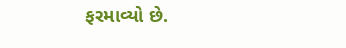ફરમાવ્યો છે.